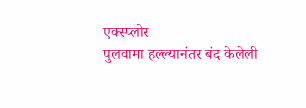एक्स्प्लोर
पुलवामा हल्ल्यानंतर बंद केलेली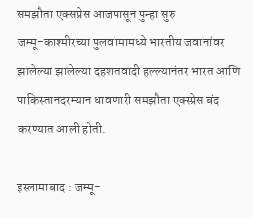समझौता एक्सप्रेस आजपासून पुन्हा सुरु
जम्मू-काश्मीरच्या पुलवामामध्ये भारतीय जवानांवर झालेल्या झालेल्या दहशतवादी हल्ल्यानंतर भारत आणि पाकिस्तानदरम्यान धावणारी समझौता एक्स्प्रेस बंद करण्यात आली होती.

इस्लामाबाद : जम्मू-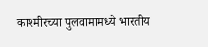काश्मीरच्या पुलवामामध्ये भारतीय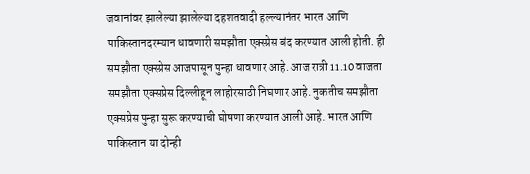जवानांवर झालेल्या झालेल्या दहशतवादी हल्ल्यानंतर भारत आणि पाकिस्तानदरम्यान धावणारी समझौता एक्स्प्रेस बंद करण्यात आली होती. ही समझौता एक्स्प्रेस आजपासून पुन्हा धावणार आहे. आज रात्री 11.10 वाजता समझौता एक्सप्रेस दिल्लीहून लाहोरसाठी निघणार आहे. नुकतीच समझौता एक्सप्रेस पुन्हा सुरू करण्याची घोषणा करण्यात आली आहे. भारत आणि पाकिस्तान या दोन्ही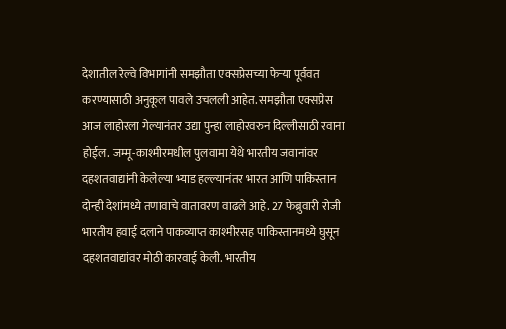देशातील रेल्वे विभागांनी समझौता एक्सप्रेसच्या फेऱ्या पूर्ववत करण्यासाठी अनुकूल पावले उचलली आहेत. समझौता एक्सप्रेस आज लाहोरला गेल्यानंतर उद्या पुन्हा लाहोरवरुन दिल्लीसाठी रवाना होईल. जम्मू-काश्मीरमधील पुलवामा येथे भारतीय जवानांवर दहशतवाद्यांनी केलेल्या भ्याड हल्ल्यानंतर भारत आणि पाकिस्तान दोन्ही देशांमध्ये तणावाचे वातावरण वाढले आहे. 27 फेब्रुवारी रोजी भारतीय हवाई दलाने पाकव्याप्त काश्मीरसह पाकिस्तानमध्ये घुसून दहशतवाद्यांवर मोठी कारवाई केली. भारतीय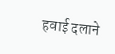हवाई दलाने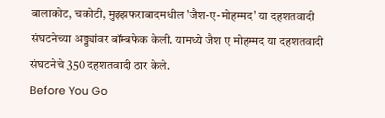बालाकोट, चकोटी, मुझ्झफराबादमधील 'जैश-ए-मोहम्मद' या दहशतवादी संघटनेच्या अड्ड्यांवर बॉम्बफेक केली. यामध्ये जैश ए मोहम्मद या दहशतवादी संघटनेचे 350 दहशतवादी ठार केले.
Before You Go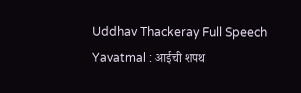Uddhav Thackeray Full Speech Yavatmal : आईची शपथ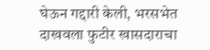घेऊन गद्दारी केली, भरसभेत दाखवला फुटीर खासदाराचा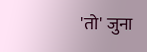'तो' जुना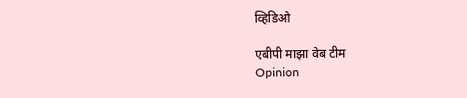व्हिडिओ

एबीपी माझा वेब टीम
Opinion